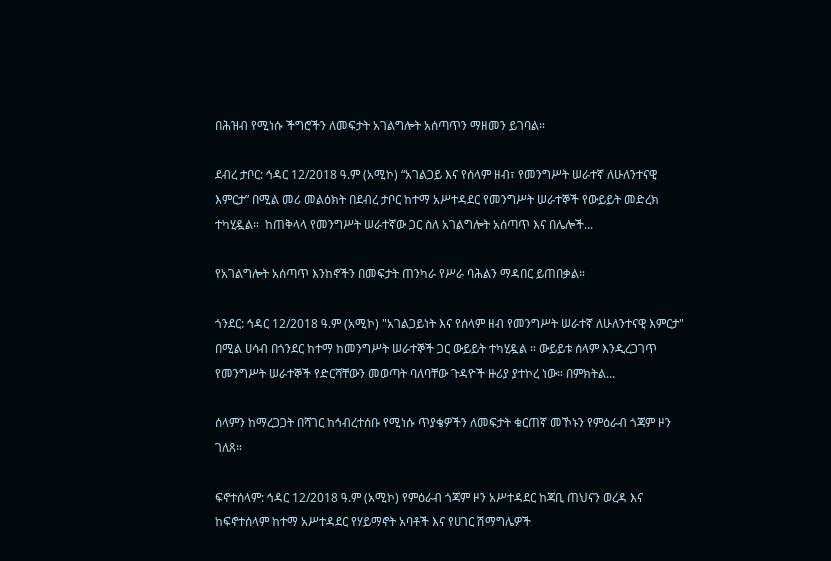በሕዝብ የሚነሱ ችግሮችን ለመፍታት አገልግሎት አሰጣጥን ማዘመን ይገባል።

ደብረ ታቦር: ኅዳር 12/2018 ዓ.ም (አሚኮ) “አገልጋይ እና የሰላም ዘብ፣ የመንግሥት ሠራተኛ ለሁለንተናዊ እምርታ” በሚል መሪ መልዕክት በደብረ ታቦር ከተማ አሥተዳደር የመንግሥት ሠራተኞች የውይይት መድረክ ተካሂዷል።  ከጠቅላላ የመንግሥት ሠራተኛው ጋር ስለ አገልግሎት አሰጣጥ እና በሌሎች...

የአገልግሎት አሰጣጥ እንከኖችን በመፍታት ጠንካራ የሥራ ባሕልን ማዳበር ይጠበቃል።

ጎንደር: ኅዳር 12/2018 ዓ.ም (አሚኮ) "አገልጋይነት እና የሰላም ዘብ የመንግሥት ሠራተኛ ለሁለንተናዊ እምርታ" በሚል ሀሳብ በጎንደር ከተማ ከመንግሥት ሠራተኞች ጋር ውይይት ተካሂዷል ። ውይይቱ ሰላም እንዲረጋገጥ የመንግሥት ሠራተኞች የድርሻቸውን መወጣት ባለባቸው ጉዳዮች ዙሪያ ያተኮረ ነው። በምክትል...

ሰላምን ከማረጋጋት በሻገር ከኅብረተሰቡ የሚነሱ ጥያቄዎችን ለመፍታት ቁርጠኛ መኾኑን የምዕራብ ጎጃም ዞን ገለጸ።

ፍኖተሰላም: ኅዳር 12/2018 ዓ.ም (አሚኮ) የምዕራብ ጎጃም ዞን አሥተዳደር ከጃቢ ጠህናን ወረዳ እና ከፍኖተሰላም ከተማ አሥተዳደር የሃይማኖት አባቶች እና የሀገር ሽማግሌዎች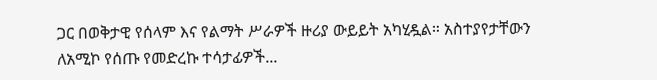ጋር በወቅታዊ የሰላም እና የልማት ሥራዎች ዙሪያ ውይይት አካሂዷል። አስተያየታቸውን ለአሚኮ የሰጡ የመድረኩ ተሳታፊዎች...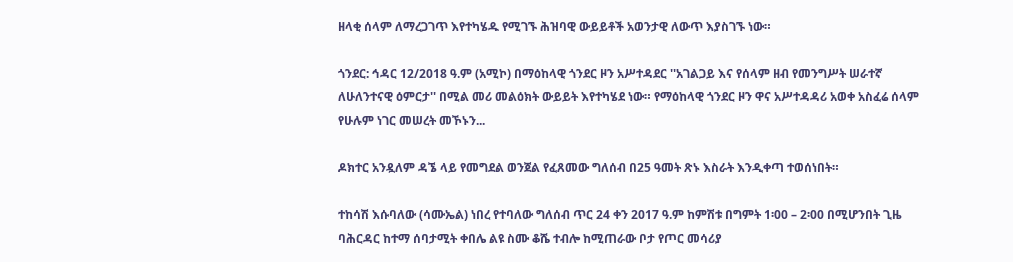ዘላቂ ሰላም ለማረጋገጥ እየተካሄዱ የሚገኙ ሕዝባዊ ውይይቶች አወንታዊ ለውጥ እያስገኙ ነው።

ጎንደር: ኅዳር 12/2018 ዓ.ም (አሚኮ) በማዕከላዊ ጎንደር ዞን አሥተዳደር ''አገልጋይ እና የሰላም ዘብ የመንግሥት ሠራተኛ ለሁለንተናዊ ዕምርታ'' በሚል መሪ መልዕክት ውይይት እየተካሄደ ነው። የማዕከላዊ ጎንደር ዞን ዋና አሥተዳዳሪ አወቀ አስፈሬ ሰላም የሁሉም ነገር መሠረት መኾኑን...

ዶክተር አንዷለም ዳኜ ላይ የመግደል ወንጀል የፈጸመው ግለሰብ በ25 ዓመት ጽኑ እስራት እንዲቀጣ ተወሰነበት።

ተከሳሽ እሱባለው (ሳሙኤል) ነበረ የተባለው ግለሰብ ጥር 24 ቀን 2017 ዓ.ም ከምሽቱ በግምት 1፡00 – 2፡00 በሚሆንበት ጊዜ ባሕርዳር ከተማ ሰባታሚት ቀበሌ ልዩ ስሙ ቆሼ ተብሎ ከሚጠራው ቦታ የጦር መሳሪያ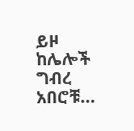ይዞ ከሌሎች ግብረ አበሮቹ...